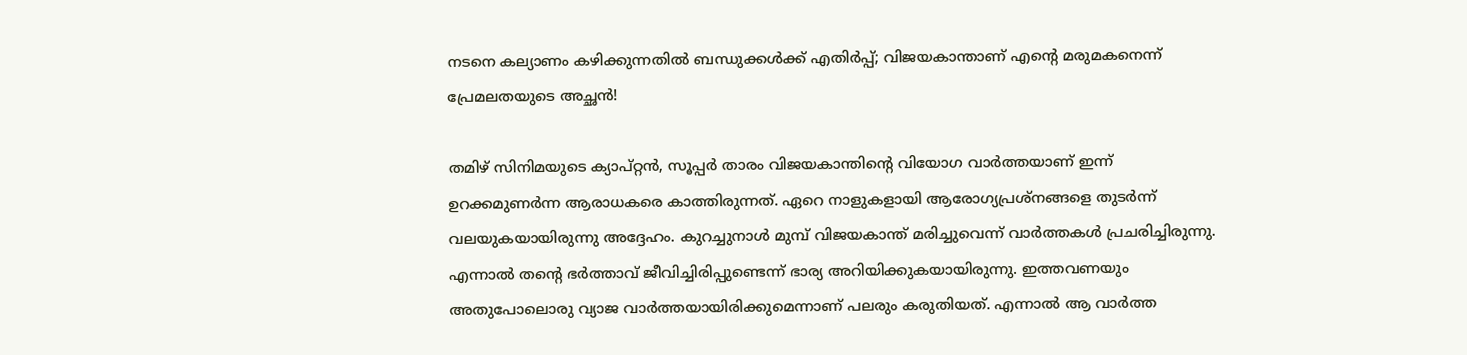നടനെ കല്യാണം കഴിക്കുന്നതില്‍ ബന്ധുക്കള്‍ക്ക് എതിര്‍പ്പ്; വിജയകാന്താണ് എന്റെ മരുമകനെന്ന് പ്രേമലതയുടെ അച്ഛന്‍!

തമിഴ് സിനിമയുടെ ക്യാപ്റ്റന്‍, സൂപ്പര്‍ താരം വിജയകാന്തിന്റെ വിയോഗ വാര്‍ത്തയാണ് ഇന്ന് ഉറക്കമുണര്‍ന്ന ആരാധകരെ കാത്തിരുന്നത്. ഏറെ നാളുകളായി ആരോഗ്യപ്രശ്‌നങ്ങളെ തുടര്‍ന്ന് വലയുകയായിരുന്നു അദ്ദേഹം. കുറച്ചുനാള്‍ മുമ്പ് വിജയകാന്ത് മരിച്ചുവെന്ന് വാര്‍ത്തകള്‍ പ്രചരിച്ചിരുന്നു. എന്നാല്‍ തന്റെ ഭര്‍ത്താവ് ജീവിച്ചിരിപ്പുണ്ടെന്ന് ഭാര്യ അറിയിക്കുകയായിരുന്നു. ഇത്തവണയും അതുപോലൊരു വ്യാജ വാര്‍ത്തയായിരിക്കുമെന്നാണ് പലരും കരുതിയത്. എന്നാല്‍ ആ വാര്‍ത്ത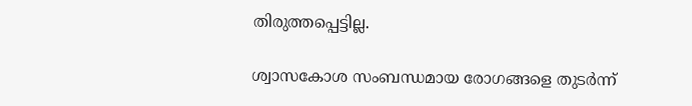തിരുത്തപ്പെട്ടില്ല.

ശ്വാസകോശ സംബന്ധമായ രോഗങ്ങളെ തുടര്‍ന്ന്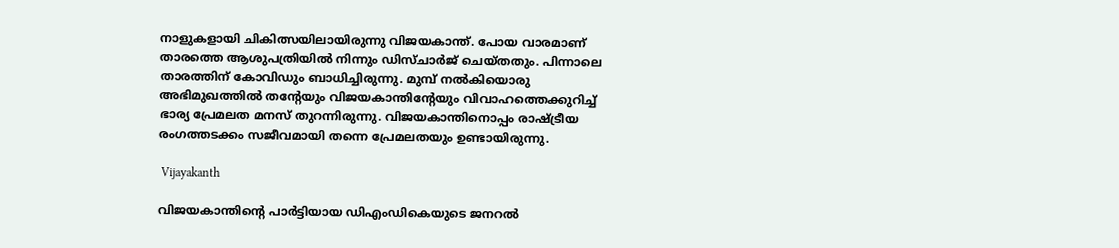നാളുകളായി ചികിത്സയിലായിരുന്നു വിജയകാന്ത്. പോയ വാരമാണ് താരത്തെ ആശുപത്രിയില്‍ നിന്നും ഡിസ്ചാര്‍ജ് ചെയ്തതും. പിന്നാലെ താരത്തിന് കോവിഡും ബാധിച്ചിരുന്നു. മുമ്പ് നല്‍കിയൊരു അഭിമുഖത്തില്‍ തന്റേയും വിജയകാന്തിന്റേയും വിവാഹത്തെക്കുറിച്ച് ഭാര്യ പ്രേമലത മനസ് തുറന്നിരുന്നു. വിജയകാന്തിനൊപ്പം രാഷ്ട്രീയ രംഗത്തടക്കം സജീവമായി തന്നെ പ്രേമലതയും ഉണ്ടായിരുന്നു.

 Vijayakanth

വിജയകാന്തിന്റെ പാര്‍ട്ടിയായ ഡിഎംഡികെയുടെ ജനറല്‍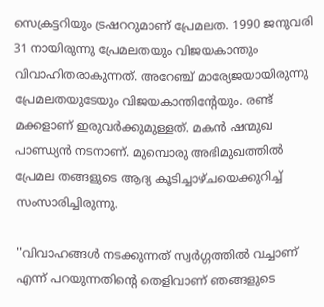സെക്രട്ടറിയും ട്രഷററുമാണ് പ്രേമലത. 1990 ജനുവരി 31 നായിരുന്നു പ്രേമലതയും വിജയകാന്തും വിവാഹിതരാകുന്നത്. അറേഞ്ച് മാര്യേജയായിരുന്നു പ്രേമലതയുടേയും വിജയകാന്തിന്റേയും. രണ്ട് മക്കളാണ് ഇരുവര്‍ക്കുമുള്ളത്. മകന്‍ ഷന്മുഖ പാണ്ഡ്യന്‍ നടനാണ്. മുമ്പൊരു അഭിമുഖത്തില്‍ പ്രേമല തങ്ങളുടെ ആദ്യ കൂടിച്ചാഴ്ചയെക്കുറിച്ച് സംസാരിച്ചിരുന്നു.

''വിവാഹങ്ങള്‍ നടക്കുന്നത് സ്വര്‍ഗ്ഗത്തില്‍ വച്ചാണ് എന്ന് പറയുന്നതിന്റെ തെളിവാണ് ഞങ്ങളുടെ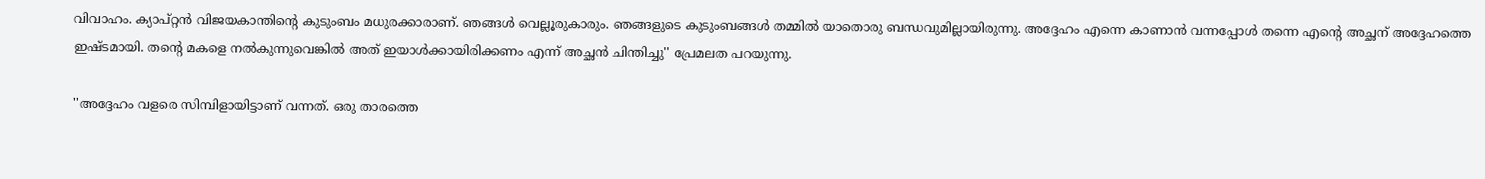വിവാഹം. ക്യാപ്റ്റന്‍ വിജയകാന്തിന്റെ കുടുംബം മധുരക്കാരാണ്. ഞങ്ങള്‍ വെല്ലൂരുകാരും. ഞങ്ങളുടെ കുടുംബങ്ങള്‍ തമ്മില്‍ യാതൊരു ബന്ധവുമില്ലായിരുന്നു. അദ്ദേഹം എന്നെ കാണാന്‍ വന്നപ്പോള്‍ തന്നെ എന്റെ അച്ഛന് അദ്ദേഹത്തെ ഇഷ്ടമായി. തന്റെ മകളെ നല്‍കുന്നുവെങ്കില്‍ അത് ഇയാള്‍ക്കായിരിക്കണം എന്ന് അച്ഛന്‍ ചിന്തിച്ചു'' പ്രേമലത പറയുന്നു.

''അദ്ദേഹം വളരെ സിമ്പിളായിട്ടാണ് വന്നത്. ഒരു താരത്തെ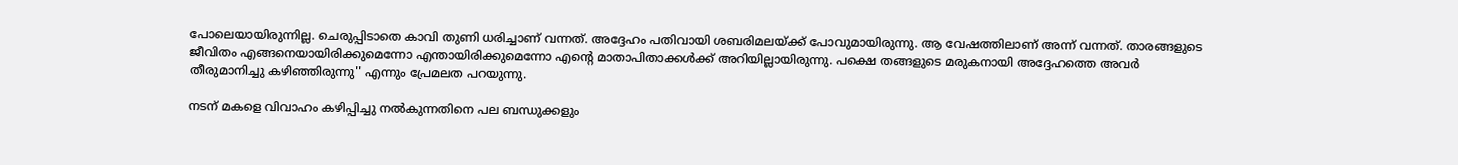പോലെയായിരുന്നില്ല. ചെരുപ്പിടാതെ കാവി തുണി ധരിച്ചാണ് വന്നത്. അദ്ദേഹം പതിവായി ശബരിമലയ്ക്ക് പോവുമായിരുന്നു. ആ വേഷത്തിലാണ് അന്ന് വന്നത്. താരങ്ങളുടെ ജീവിതം എങ്ങനെയായിരിക്കുമെന്നോ എന്തായിരിക്കുമെന്നോ എന്റെ മാതാപിതാക്കള്‍ക്ക് അറിയില്ലായിരുന്നു. പക്ഷെ തങ്ങളുടെ മരുകനായി അദ്ദേഹത്തെ അവര്‍ തീരുമാനിച്ചു കഴിഞ്ഞിരുന്നു'' എന്നും പ്രേമലത പറയുന്നു.

നടന് മകളെ വിവാഹം കഴിപ്പിച്ചു നല്‍കുന്നതിനെ പല ബന്ധുക്കളും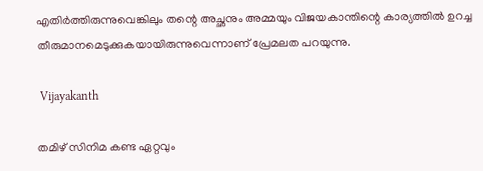എതിര്‍ത്തിരുന്നുവെങ്കിലും തന്റെ അച്ഛനും അമ്മയും വിജയകാന്തിന്റെ കാര്യത്തില്‍ ഉറച്ച തീരുമാനമെടുക്കുകയായിരുന്നുവെന്നാണ് പ്രേമലത പറയുന്നു.

 Vijayakanth

തമിഴ് സിനിമ കണ്ട ഏറ്റവും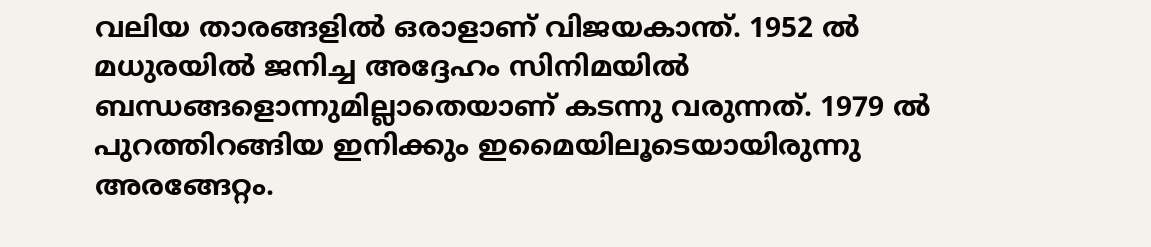വലിയ താരങ്ങളില്‍ ഒരാളാണ് വിജയകാന്ത്. 1952 ല്‍ മധുരയില്‍ ജനിച്ച അദ്ദേഹം സിനിമയില്‍ ബന്ധങ്ങളൊന്നുമില്ലാതെയാണ് കടന്നു വരുന്നത്. 1979 ല്‍ പുറത്തിറങ്ങിയ ഇനിക്കും ഇമൈയിലൂടെയായിരുന്നു അരങ്ങേറ്റം.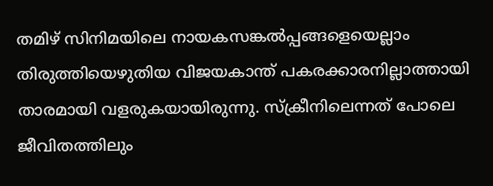തമിഴ് സിനിമയിലെ നായകസങ്കല്‍പ്പങ്ങളെയെല്ലാം തിരുത്തിയെഴുതിയ വിജയകാന്ത് പകരക്കാരനില്ലാത്തായി താരമായി വളരുകയായിരുന്നു. സ്‌ക്രീനിലെന്നത് പോലെ ജീവിതത്തിലും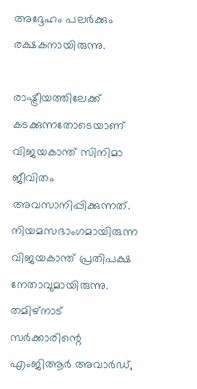അദ്ദേഹം പലര്‍ക്കും രക്ഷകനായിരുന്നു.

രാഷ്ട്രീയത്തിലേക്ക് കടക്കുന്നതോടെയാണ് വിജയകാന്ത് സിനിമാ ജീവിതം അവസാനിപ്പിക്കുന്നത്. നിയമസഭാംഗമായിരുന്ന വിജയകാന്ത് പ്രതിപക്ഷ നേതാവുമായിരുന്നു. തമിഴ്‌നാട് സര്‍ക്കാരിന്റെ എംജിആര്‍ അവാര്‍ഡ്,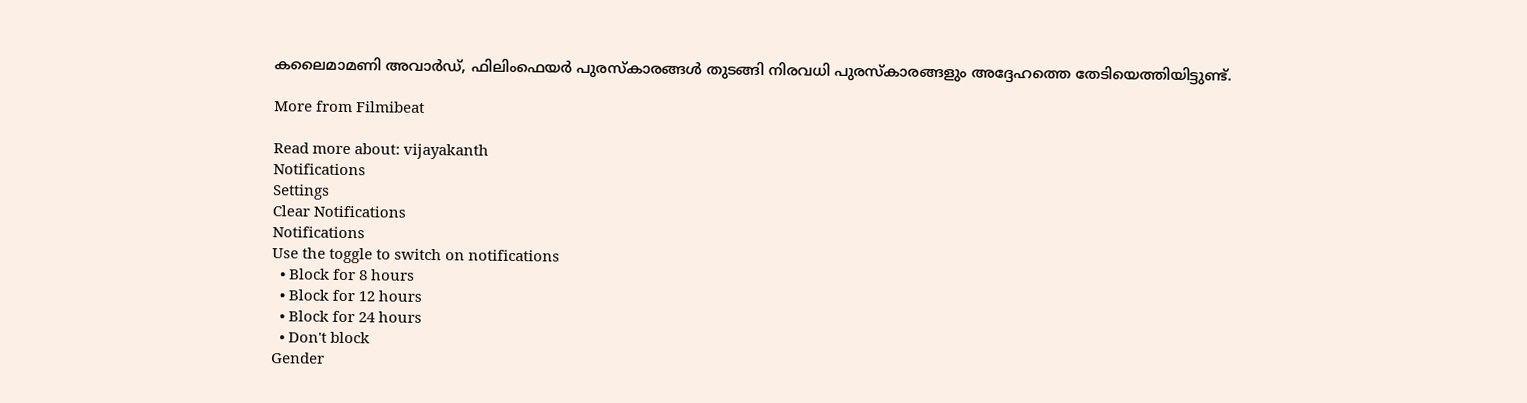കലൈമാമണി അവാര്‍ഡ്, ഫിലിംഫെയര്‍ പുരസ്‌കാരങ്ങള്‍ തുടങ്ങി നിരവധി പുരസ്‌കാരങ്ങളും അദ്ദേഹത്തെ തേടിയെത്തിയിട്ടുണ്ട്.

More from Filmibeat

Read more about: vijayakanth
Notifications
Settings
Clear Notifications
Notifications
Use the toggle to switch on notifications
  • Block for 8 hours
  • Block for 12 hours
  • Block for 24 hours
  • Don't block
Gender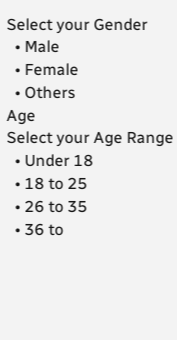Select your Gender
  • Male
  • Female
  • Others
Age
Select your Age Range
  • Under 18
  • 18 to 25
  • 26 to 35
  • 36 to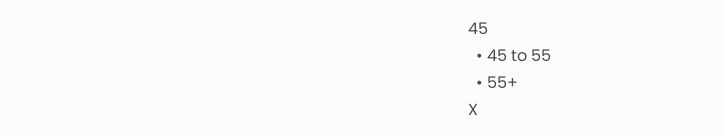45
  • 45 to 55
  • 55+
X